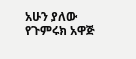አሁን ያለው የጉምሩክ አዋጅ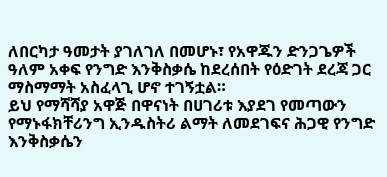ለበርካታ ዓመታት ያገለገለ በመሆኑ፣ የአዋጁን ድንጋጌዎች ዓለም አቀፍ የንግድ እንቅስቃሴ ከደረሰበት የዕድገት ደረጃ ጋር ማስማማት አስፈላጊ ሆኖ ተገኝቷል።
ይህ የማሻሻያ አዋጅ በዋናነት በሀገሪቱ እያደገ የመጣውን የማኑፋክቸሪንግ ኢንዱስትሪ ልማት ለመደገፍና ሕጋዊ የንግድ እንቅስቃሴን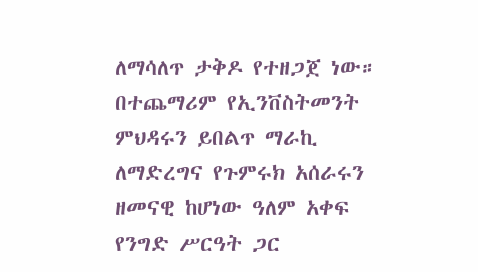ለማሳለጥ ታቅዶ የተዘጋጀ ነው።
በተጨማሪም የኢንቨስትመንት ምህዳሩን ይበልጥ ማራኪ ለማድረግና የጉምሩክ አሰራሩን ዘመናዊ ከሆነው ዓለም አቀፍ የንግድ ሥርዓት ጋር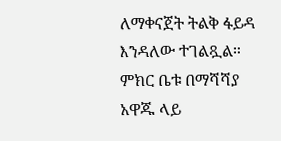ለማቀናጀት ትልቅ ፋይዳ እንዳለው ተገልጿል።
ምክር ቤቱ በማሻሻያ አዋጁ ላይ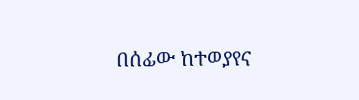በሰፊው ከተወያየና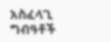አስፈላጊ ግብዓቶች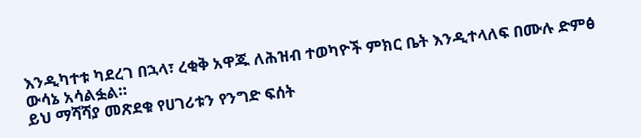እንዲካተቱ ካደረገ በኋላ፣ ረቂቅ አዋጁ ለሕዝብ ተወካዮች ምክር ቤት እንዲተላለፍ በሙሉ ድምፅ ውሳኔ አሳልፏል።
ይህ ማሻሻያ መጽደቁ የሀገሪቱን የንግድ ፍሰት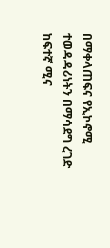በማቀላጠፍና የኢኮኖሚ ተወዳዳሪነትን በማሳደግ ረገድ ከፍተኛ ሚና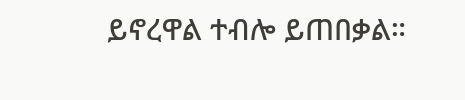ይኖረዋል ተብሎ ይጠበቃል።